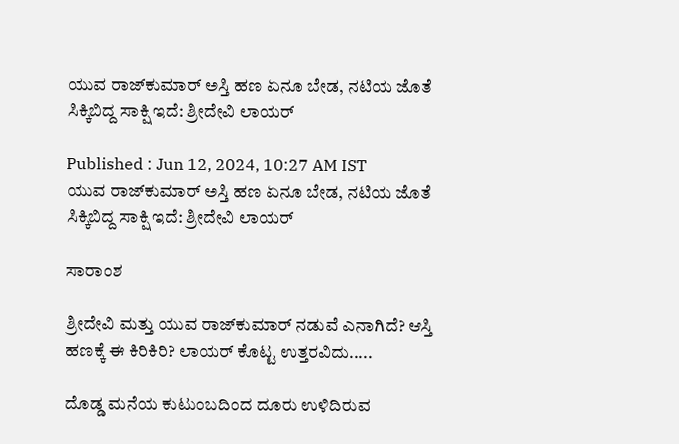ಯುವ ರಾಜ್‌ಕುಮಾರ್ ಅಸ್ತಿ ಹಣ ಏನೂ ಬೇಡ, ನಟಿಯ ಜೊತೆ ಸಿಕ್ಕಿಬಿದ್ದ ಸಾಕ್ಷಿ ಇದೆ: ಶ್ರೀದೇವಿ ಲಾಯರ್

Published : Jun 12, 2024, 10:27 AM IST
ಯುವ ರಾಜ್‌ಕುಮಾರ್ ಅಸ್ತಿ ಹಣ ಏನೂ ಬೇಡ, ನಟಿಯ ಜೊತೆ ಸಿಕ್ಕಿಬಿದ್ದ ಸಾಕ್ಷಿ ಇದೆ: ಶ್ರೀದೇವಿ ಲಾಯರ್

ಸಾರಾಂಶ

ಶ್ರೀದೇವಿ ಮತ್ತು ಯುವ ರಾಜ್‌ಕುಮಾರ್ ನಡುವೆ ಎನಾಗಿದೆ? ಆಸ್ತಿ ಹಣಕ್ಕೆ ಈ ಕಿರಿಕಿರಿ? ಲಾಯರ್‌ ಕೊಟ್ಟ ಉತ್ತರವಿದು.....

ದೊಡ್ಡ ಮನೆಯ ಕುಟುಂಬದಿಂದ ದೂರು ಉಳಿದಿರುವ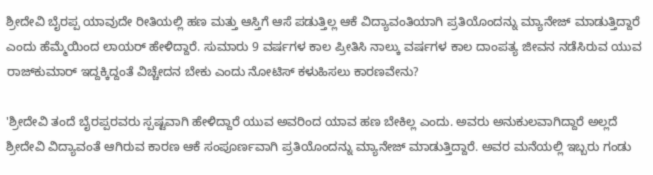ಶ್ರೀದೇವಿ ಬೈರಪ್ಪ ಯಾವುದೇ ರೀತಿಯಲ್ಲಿ ಹಣ ಮತ್ತು ಆಸ್ತಿಗೆ ಆಸೆ ಪಡುತ್ತಿಲ್ಲ ಆಕೆ ವಿದ್ಯಾವಂತಿಯಾಗಿ ಪ್ರತಿಯೊಂದನ್ನು ಮ್ಯಾನೇಜ್ ಮಾಡುತ್ತಿದ್ದಾರೆ ಎಂದು ಹೆಮ್ಮೆಯಿಂದ ಲಾಯರ್ ಹೇಳಿದ್ದಾರೆ. ಸುಮಾರು 9 ವರ್ಷಗಳ ಕಾಲ ಪ್ರೀತಿಸಿ ನಾಲ್ಕು ವರ್ಷಗಳ ಕಾಲ ದಾಂಪತ್ಯ ಜೀವನ ನಡೆಸಿರುವ ಯುವ ರಾಜ್‌ಕುಮಾರ್ ಇದ್ದಕ್ಕಿದ್ದಂತೆ ವಿಚ್ಚೇದನ ಬೇಕು ಎಂದು ನೋಟಿಸ್‌ ಕಳುಹಿಸಲು ಕಾರಣವೇನು?

'ಶ್ರೀದೇವಿ ತಂದೆ ಬೈರಪ್ಪರವರು ಸ್ಪಷ್ಟವಾಗಿ ಹೇಳಿದ್ದಾರೆ ಯುವ ಅವರಿಂದ ಯಾವ ಹಣ ಬೇಕಿಲ್ಲ ಎಂದು. ಅವರು ಅನುಕುಲವಾಗಿದ್ದಾರೆ ಅಲ್ಲದೆ ಶ್ರೀದೇವಿ ವಿದ್ಯಾವಂತೆ ಆಗಿರುವ ಕಾರಣ ಆಕೆ ಸಂಪೂರ್ಣವಾಗಿ ಪ್ರತಿಯೊಂದನ್ನು ಮ್ಯಾನೇಜ್ ಮಾಡುತ್ತಿದ್ದಾರೆ. ಅವರ ಮನೆಯಲ್ಲಿ ಇಬ್ಬರು ಗಂಡು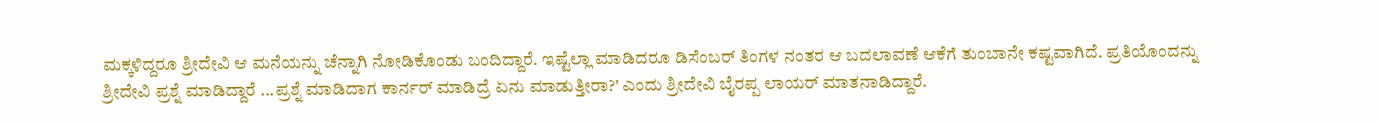ಮಕ್ಕಳಿದ್ದರೂ ಶ್ರೀದೇವಿ ಆ ಮನೆಯನ್ನು ಚೆನ್ನಾಗಿ ನೋಡಿಕೊಂಡು ಬಂದಿದ್ದಾರೆ. ಇಷ್ಟೆಲ್ಲಾ ಮಾಡಿದರೂ ಡಿಸೆಂಬರ್‌ ತಿಂಗಳ ನಂತರ ಆ ಬದಲಾವಣೆ ಆಕೆಗೆ ತುಂಬಾನೇ ಕಷ್ಟವಾಗಿದೆ. ಪ್ರತಿಯೊಂದನ್ನು ಶ್ರೀದೇವಿ ಪ್ರಶ್ನೆ ಮಾಡಿದ್ದಾರೆ ...ಪ್ರಶ್ನೆ ಮಾಡಿದಾಗ ಕಾರ್ನರ್‌ ಮಾಡಿದ್ರೆ ಏನು ಮಾಡುತ್ತೀರಾ?' ಎಂದು ಶ್ರೀದೇವಿ ಬೈರಪ್ಪ ಲಾಯರ್ ಮಾತನಾಡಿದ್ದಾರೆ.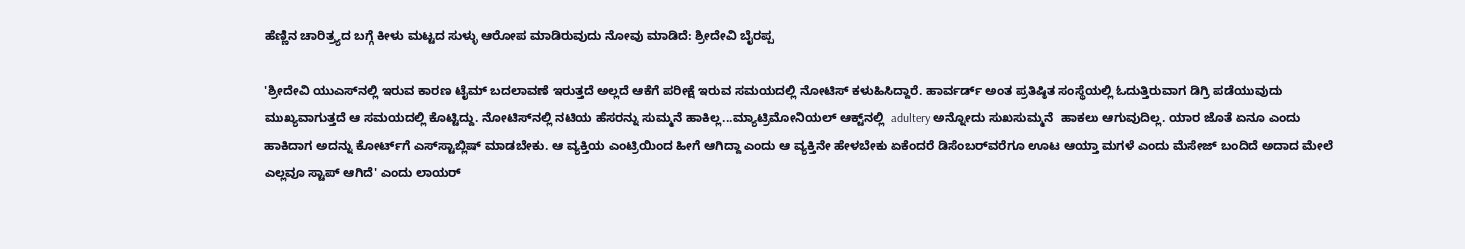ಹೆಣ್ಣಿನ ಚಾರಿತ್ರ್ಯದ ಬಗ್ಗೆ ಕೀಳು ಮಟ್ಟದ ಸುಳ್ಳು ಆರೋಪ ಮಾಡಿರುವುದು ನೋವು ಮಾಡಿದೆ: ಶ್ರೀದೇವಿ ಬೈರಪ್ಪ

'ಶ್ರೀದೇವಿ ಯುಎಸ್‌ನಲ್ಲಿ ಇರುವ ಕಾರಣ ಟೈಮ್‌ ಬದಲಾವಣೆ ಇರುತ್ತದೆ ಅಲ್ಲದೆ ಆಕೆಗೆ ಪರೀಕ್ಷೆ ಇರುವ ಸಮಯದಲ್ಲಿ ನೋಟಿಸ್‌ ಕಳುಹಿಸಿದ್ದಾರೆ. ಹಾರ್ವರ್ಡ್‌ ಅಂತ ಪ್ರತಿಷ್ಠಿತ ಸಂಸ್ಥೆಯಲ್ಲಿ ಓದುತ್ತಿರುವಾಗ ಡಿಗ್ರಿ ಪಡೆಯುವುದು ಮುಖ್ಯವಾಗುತ್ತದೆ ಆ ಸಮಯದಲ್ಲಿ ಕೊಟ್ಟಿದ್ದು. ನೋಟಿಸ್‌ನಲ್ಲಿ ನಟಿಯ ಹೆಸರನ್ನು ಸುಮ್ಮನೆ ಹಾಕಿಲ್ಲ...ಮ್ಯಾಟ್ರಿಮೋನಿಯಲ್‌ ಆಕ್ಟ್‌ನಲ್ಲಿ  adultery ಅನ್ನೋದು ಸುಖಸುಮ್ಮನೆ  ಹಾಕಲು ಆಗುವುದಿಲ್ಲ. ಯಾರ ಜೊತೆ ಏನೂ ಎಂದು ಹಾಕಿದಾಗ ಅದನ್ನು ಕೋರ್ಟ್‌ಗೆ ಎಸ್‌ಸ್ಟಾಬ್ಲಿಷ್‌ ಮಾಡಬೇಕು. ಆ ವ್ಯಕ್ತಿಯ ಎಂಟ್ರಿಯಿಂದ ಹೀಗೆ ಆಗಿದ್ದಾ ಎಂದು ಆ ವ್ಯಕ್ತಿನೇ ಹೇಳಬೇಕು ಏಕೆಂದರೆ ಡಿಸೆಂಬರ್‌ವರೆಗೂ ಊಟ ಆಯ್ತಾ ಮಗಳೆ ಎಂದು ಮೆಸೇಜ್ ಬಂದಿದೆ ಅದಾದ ಮೇಲೆ ಎಲ್ಲವೂ ಸ್ಟಾಪ್ ಆಗಿದೆ' ಎಂದು ಲಾಯರ್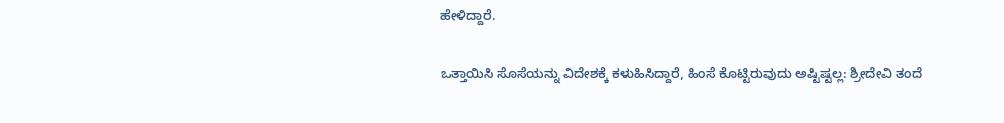ಹೇಳಿದ್ದಾರೆ.

ಒತ್ತಾಯಿಸಿ ಸೊಸೆಯನ್ನು ವಿದೇಶಕ್ಕೆ ಕಳುಹಿಸಿದ್ದಾರೆ, ಹಿಂಸೆ ಕೊಟ್ಟಿರುವುದು ಅಷ್ಟಿಷ್ಟಲ್ಲ: ಶ್ರೀದೇವಿ ತಂದೆ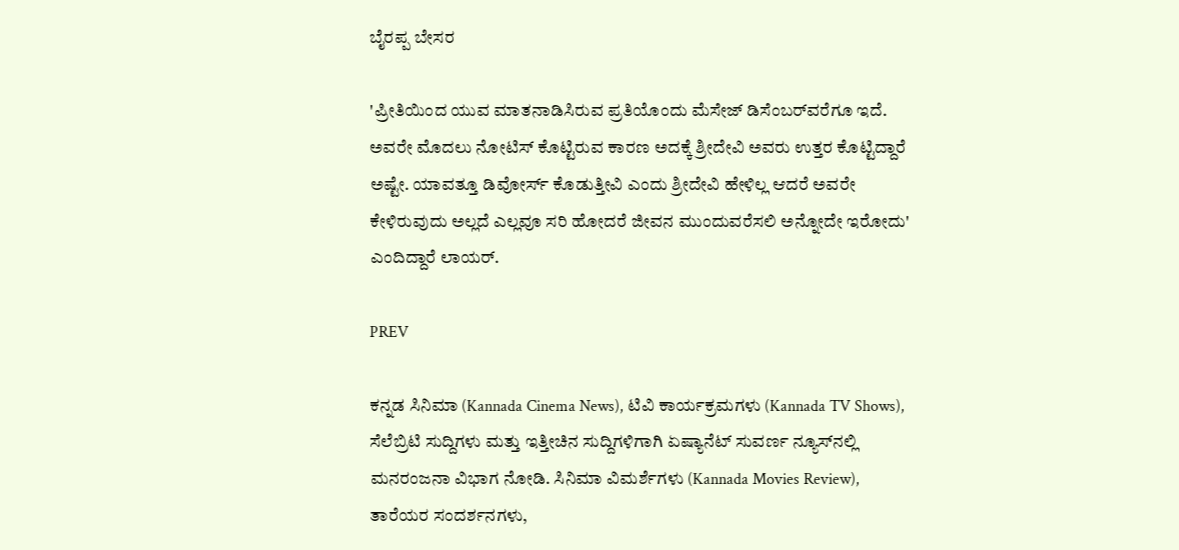ಬೈರಪ್ಪ ಬೇಸರ

'ಪ್ರೀತಿಯಿಂದ ಯುವ ಮಾತನಾಡಿಸಿರುವ ಪ್ರತಿಯೊಂದು ಮೆಸೇಜ್‌ ಡಿಸೆಂಬರ್‌ವರೆಗೂ ಇದೆ. ಅವರೇ ಮೊದಲು ನೋಟಿಸ್‌ ಕೊಟ್ಟಿರುವ ಕಾರಣ ಅದಕ್ಕೆ ಶ್ರೀದೇವಿ ಅವರು ಉತ್ತರ ಕೊಟ್ಟಿದ್ದಾರೆ ಅಷ್ಟೇ. ಯಾವತ್ತೂ ಡಿವೋರ್ಸ್‌ ಕೊಡುತ್ತೀವಿ ಎಂದು ಶ್ರೀದೇವಿ ಹೇಳಿಲ್ಲ ಆದರೆ ಅವರೇ ಕೇಳಿರುವುದು ಅಲ್ಲದೆ ಎಲ್ಲವೂ ಸರಿ ಹೋದರೆ ಜೀವನ ಮುಂದುವರೆಸಲಿ ಅನ್ನೋದೇ ಇರೋದು' ಎಂದಿದ್ದಾರೆ ಲಾಯರ್.

PREV

ಕನ್ನಡ ಸಿನಿಮಾ (Kannada Cinema News), ಟಿವಿ ಕಾರ್ಯಕ್ರಮಗಳು (Kannada TV Shows), ಸೆಲೆಬ್ರಿಟಿ ಸುದ್ದಿಗಳು ಮತ್ತು ಇತ್ತೀಚಿನ ಸುದ್ದಿಗಳಿಗಾಗಿ ಏಷ್ಯಾನೆಟ್ ಸುವರ್ಣ ನ್ಯೂಸ್‌ನಲ್ಲಿ ಮನರಂಜನಾ ವಿಭಾಗ ನೋಡಿ. ಸಿನಿಮಾ ವಿಮರ್ಶೆಗಳು (Kannada Movies Review), ತಾರೆಯರ ಸಂದರ್ಶನಗಳು,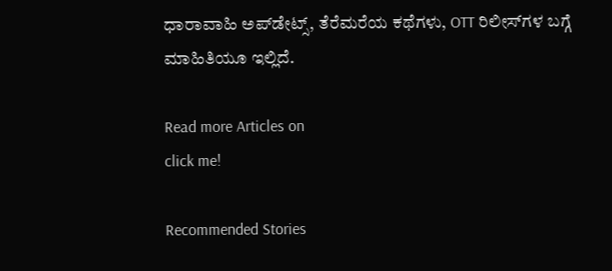ಧಾರಾವಾಹಿ ಅಪ್‌ಡೇಟ್ಸ್‌, ತೆರೆಮರೆಯ ಕಥೆಗಳು, OTT ರಿಲೀಸ್‌ಗಳ ಬಗ್ಗೆ ಮಾಹಿತಿಯೂ ಇಲ್ಲಿದೆ.

Read more Articles on
click me!

Recommended Stories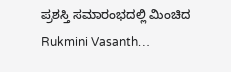ಪ್ರಶಸ್ತಿ ಸಮಾರಂಭದಲ್ಲಿ ಮಿಂಚಿದ Rukmini Vasanth…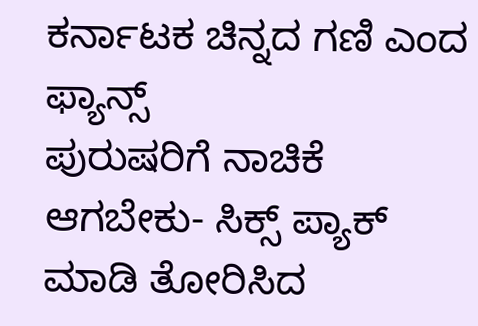ಕರ್ನಾಟಕ ಚಿನ್ನದ ಗಣಿ ಎಂದ ಫ್ಯಾನ್ಸ್
ಪುರುಷರಿಗೆ ನಾಚಿಕೆ ಆಗಬೇಕು- ಸಿಕ್ಸ್‌ ಪ್ಯಾಕ್‌ ಮಾಡಿ ತೋರಿಸಿದ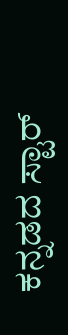ಕನ್ನಡದ ಸ್ಟಾರ್‌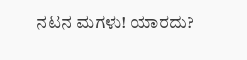ನಟನ ಮಗಳು! ಯಾರದು?